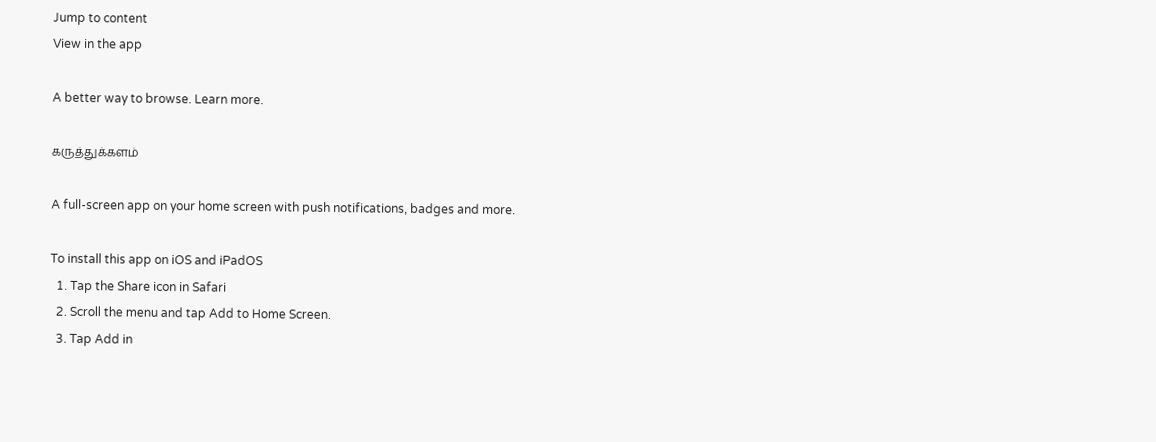Jump to content
View in the app

A better way to browse. Learn more.

கருத்துக்களம்

A full-screen app on your home screen with push notifications, badges and more.

To install this app on iOS and iPadOS
  1. Tap the Share icon in Safari
  2. Scroll the menu and tap Add to Home Screen.
  3. Tap Add in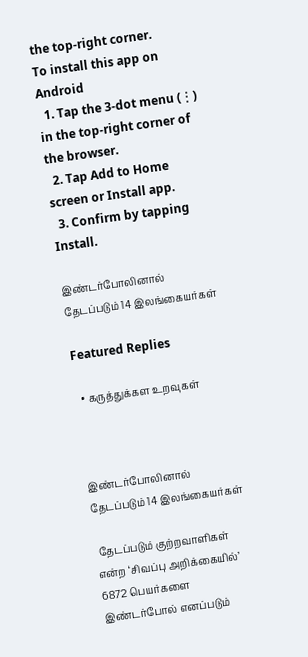the top-right corner.
To install this app on Android
  1. Tap the 3-dot menu (⋮) in the top-right corner of the browser.
  2. Tap Add to Home screen or Install app.
  3. Confirm by tapping Install.

இண்டர்போலினால் தேடப்படும் 14 இலங்கையர்கள்

Featured Replies

  • கருத்துக்கள உறவுகள்



இண்டர்போலினால் தேடப்படும் 14 இலங்கையர்கள்

 தேடப்படும் குற்றவாளிகள் என்ற ‘சிவப்பு அறிக்கையில்’ 6872 பெயர்களை இண்டர்போல் எனப்படும்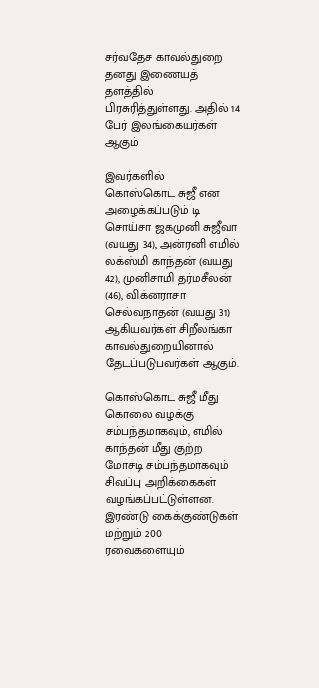சர்வதேச காவல்துறை தனது இணையத் தளத்தில் பிரசுரித்துள்ளது. அதில் 14 பேர் இலங்கையர்கள் ஆகும்

இவர்களில்  கொஸ்கொட சுஜீ என அழைக்கப்படும் டி சொய்சா ஜகமுனி சுஜீவா (வயது 34), அன்ரனி எமில் லக்ஸ்மி காந்தன் (வயது 42), முனிசாமி தர்மசீலன் (46), விக்னராசா செல்வநாதன் (வயது 31) ஆகியவர்கள் சிறீலங்கா காவல்துறையினால் தேடப்படுபவர்கள் ஆகும்.

கொஸ்கொட சுஜீ மீது கொலை வழக்கு சம்பந்தமாகவும், எமில் காந்தன் மீது குற்ற மோசடி சம்பந்தமாகவும் சிவப்பு அறிக்கைகள் வழங்கப்பட்டுள்ளன.  இரண்டு கைக்குண்டுகள் மற்றும் 200 ரவைகளையும்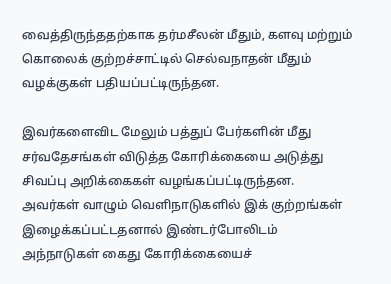வைத்திருந்ததற்காக தர்மசீலன் மீதும், களவு மற்றும் கொலைக் குற்றச்சாட்டில் செல்வநாதன் மீதும் வழக்குகள் பதியப்பட்டிருந்தன.

இவர்களைவிட மேலும் பத்துப் பேர்களின் மீது சர்வதேசங்கள் விடுத்த கோரிக்கையை அடுத்து சிவப்பு அறிக்கைகள் வழங்கப்பட்டிருந்தன. அவர்கள் வாழும் வெளிநாடுகளில் இக் குற்றங்கள் இழைக்கப்பட்டதனால் இண்டர்போலிடம் அந்நாடுகள் கைது கோரிக்கையைச்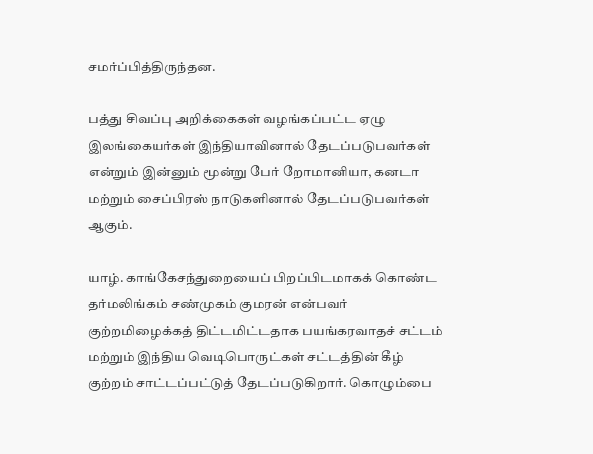சமர்ப்பித்திருந்தன.

பத்து சிவப்பு அறிக்கைகள் வழங்கப்பட்ட ஏழு இலங்கையர்கள் இந்தியாவினால் தேடப்படுபவர்கள் என்றும் இன்னும் மூன்று பேர் றோமானியா, கனடா மற்றும் சைப்பிரஸ் நாடுகளினால் தேடப்படுபவர்கள் ஆகும்.

யாழ். காங்கேசந்துறையைப் பிறப்பிடமாகக் கொண்ட தர்மலிங்கம் சண்முகம் குமரன் என்பவர் குற்றமிழைக்கத் திட்டமிட்டதாக பயங்கரவாதச் சட்டம் மற்றும் இந்திய வெடிபொருட்கள் சட்டத்தின் கீழ் குற்றம் சாட்டப்பட்டுத் தேடப்படுகிறார். கொழும்பை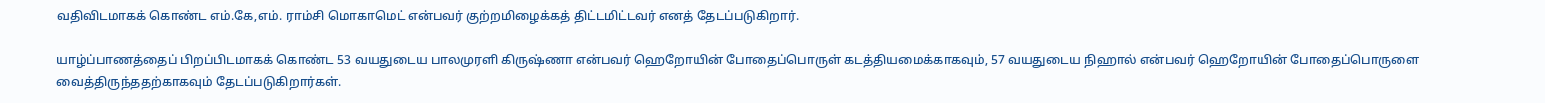வதிவிடமாகக் கொண்ட எம்.கே,எம். ராம்சி மொகாமெட் என்பவர் குற்றமிழைக்கத் திட்டமிட்டவர் எனத் தேடப்படுகிறார்.

யாழ்ப்பாணத்தைப் பிறப்பிடமாகக் கொண்ட 53 வயதுடைய பாலமுரளி கிருஷ்ணா என்பவர் ஹெறோயின் போதைப்பொருள் கடத்தியமைக்காகவும், 57 வயதுடைய நிஹால் என்பவர் ஹெறோயின் போதைப்பொருளை வைத்திருந்ததற்காகவும் தேடப்படுகிறார்கள்.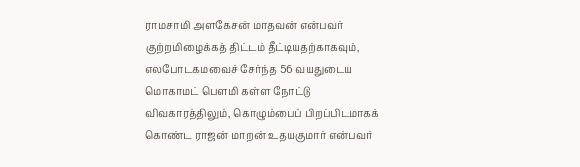ராமசாமி அளகேசன் மாதவன் என்பவர் குற்றமிழைக்கத் திட்டம் தீட்டியதற்காகவும், எலபோடகமவைச் சேர்ந்த 56 வயதுடைய மொகாமட் பெளமி கள்ள நோட்டு விவகாரத்திலும், கொழும்பைப் பிறப்பிடமாகக் கொண்ட ராஜன் மாறன் உதயகுமார் என்பவர்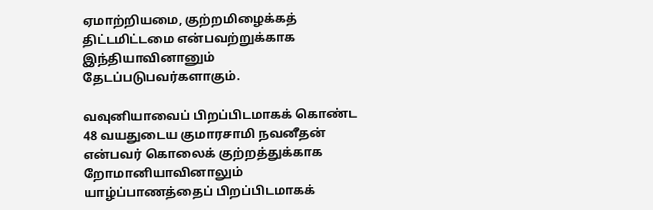ஏமாற்றியமை, குற்றமிழைக்கத் திட்டமிட்டமை என்பவற்றுக்காக இந்தியாவினானும் தேடப்படுபவர்களாகும்.

வவுனியாவைப் பிறப்பிடமாகக் கொண்ட 48 வயதுடைய குமாரசாமி நவனீதன் என்பவர் கொலைக் குற்றத்துக்காக றோமானியாவினாலும் யாழ்ப்பாணத்தைப் பிறப்பிடமாகக்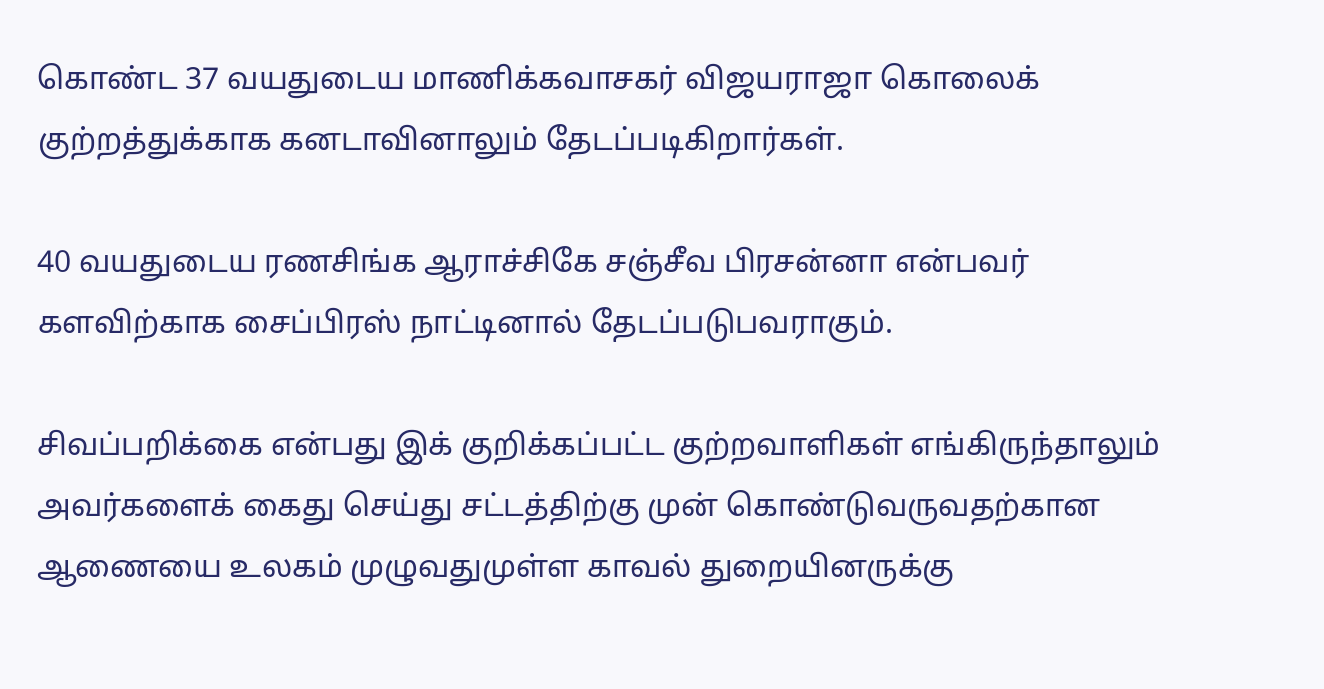கொண்ட 37 வயதுடைய மாணிக்கவாசகர் விஜயராஜா கொலைக் குற்றத்துக்காக கனடாவினாலும் தேடப்படிகிறார்கள்.

40 வயதுடைய ரணசிங்க ஆராச்சிகே சஞ்சீவ பிரசன்னா என்பவர் களவிற்காக சைப்பிரஸ் நாட்டினால் தேடப்படுபவராகும்.

சிவப்பறிக்கை என்பது இக் குறிக்கப்பட்ட குற்றவாளிகள் எங்கிருந்தாலும் அவர்களைக் கைது செய்து சட்டத்திற்கு முன் கொண்டுவருவதற்கான ஆணையை உலகம் முழுவதுமுள்ள காவல் துறையினருக்கு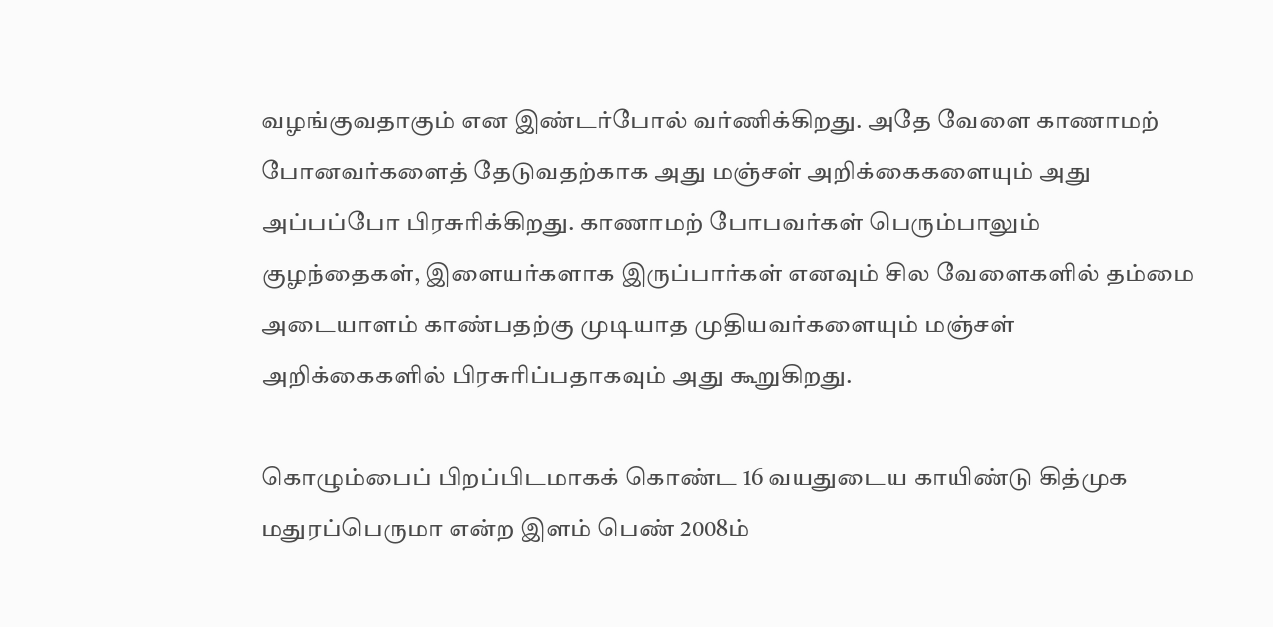வழங்குவதாகும் என இண்டர்போல் வர்ணிக்கிறது. அதே வேளை காணாமற் போனவர்களைத் தேடுவதற்காக அது மஞ்சள் அறிக்கைகளையும் அது அப்பப்போ பிரசுரிக்கிறது. காணாமற் போபவர்கள் பெரும்பாலும் குழந்தைகள், இளையர்களாக இருப்பார்கள் எனவும் சில வேளைகளில் தம்மை அடையாளம் காண்பதற்கு முடியாத முதியவர்களையும் மஞ்சள் அறிக்கைகளில் பிரசுரிப்பதாகவும் அது கூறுகிறது.

கொழும்பைப் பிறப்பிடமாகக் கொண்ட 16 வயதுடைய காயிண்டு கித்முக மதுரப்பெருமா என்ற இளம் பெண் 2008ம்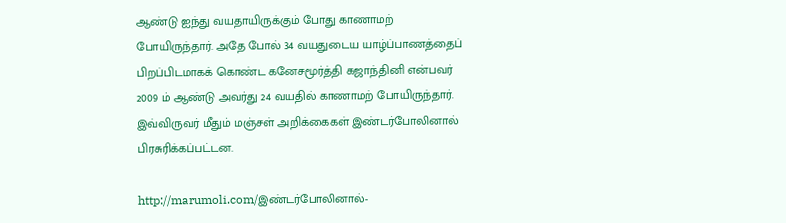ஆண்டு ஐந்து வயதாயிருக்கும் போது காணாமற் போயிருந்தார். அதே போல் 34 வயதுடைய யாழ்ப்பாணத்தைப் பிறப்பிடமாகக் கொண்ட கனேசமூர்த்தி கஜாந்தினி என்பவர் 2009 ம் ஆண்டு அவர்து 24 வயதில் காணாமற் போயிருந்தார். இவ்விருவர் மீதும் மஞ்சள் அறிக்கைகள் இண்டர்போலினால் பிரசுரிக்கப்பட்டன.

http://marumoli.com/இண்டர்போலினால்-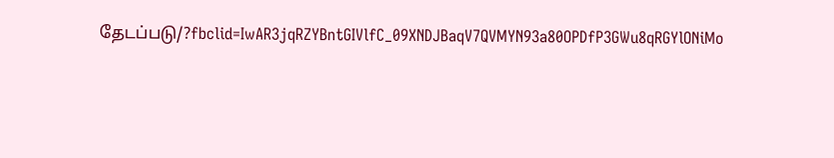தேடப்படு/?fbclid=IwAR3jqRZYBntGIVlfC_09XNDJBaqV7QVMYN93a80OPDfP3GWu8qRGYlONiMo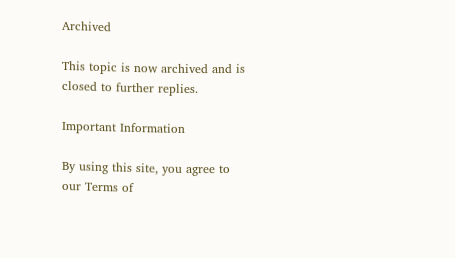Archived

This topic is now archived and is closed to further replies.

Important Information

By using this site, you agree to our Terms of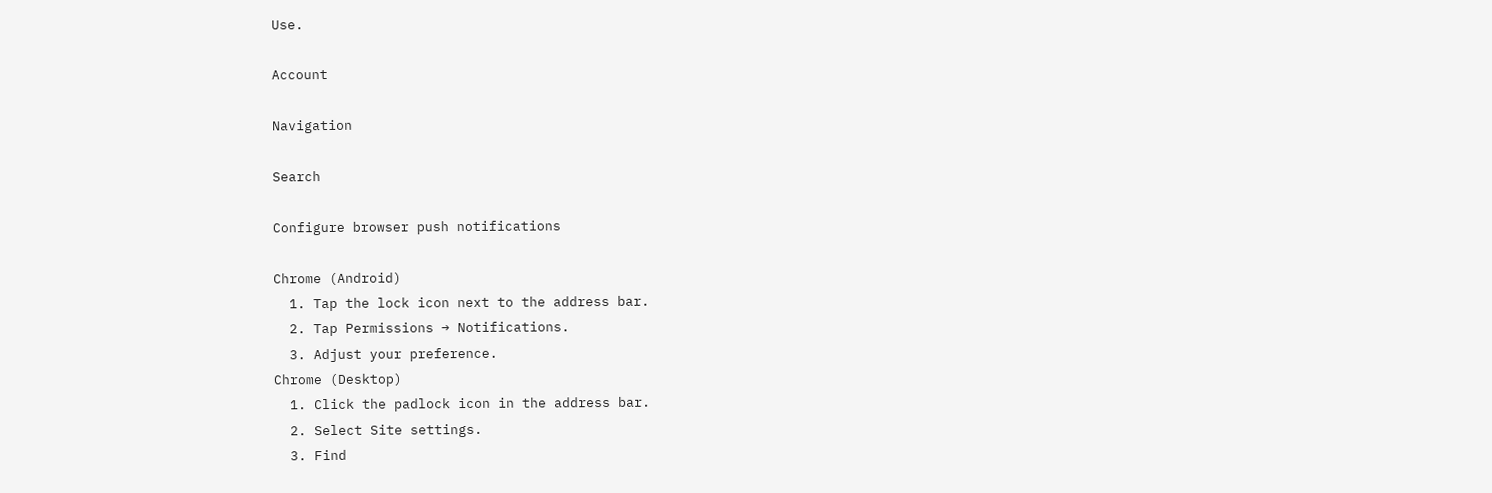Use.

Account

Navigation

Search

Configure browser push notifications

Chrome (Android)
  1. Tap the lock icon next to the address bar.
  2. Tap Permissions → Notifications.
  3. Adjust your preference.
Chrome (Desktop)
  1. Click the padlock icon in the address bar.
  2. Select Site settings.
  3. Find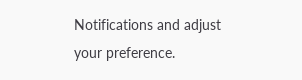Notifications and adjust your preference.